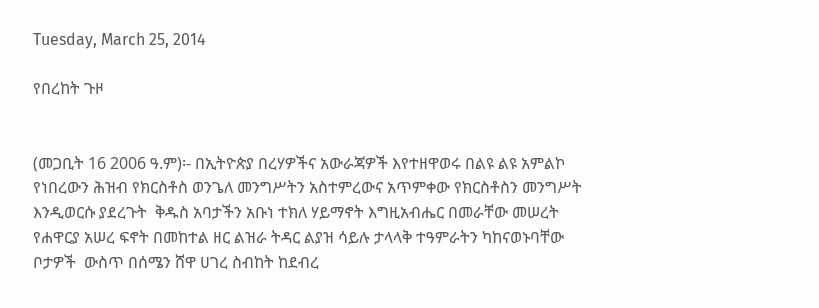Tuesday, March 25, 2014

የበረከት ጉዞ


(መጋቢት 16 2006 ዓ.ም)፡- በኢትዮጵያ በረሃዎችና አውራጃዎች እየተዘዋወሩ በልዩ ልዩ አምልኮ የነበረውን ሕዝብ የክርስቶስ ወንጌለ መንግሥትን አስተምረውና አጥምቀው የክርስቶስን መንግሥት እንዲወርሱ ያደረጉት  ቅዱስ አባታችን አቡነ ተክለ ሃይማኖት እግዚአብሔር በመራቸው መሠረት የሐዋርያ አሠረ ፍኖት በመከተል ዘር ልዝራ ትዳር ልያዝ ሳይሉ ታላላቅ ተዓምራትን ካከናወኑባቸው ቦታዎች  ውስጥ በሰሜን ሸዋ ሀገረ ስብከት ከደብረ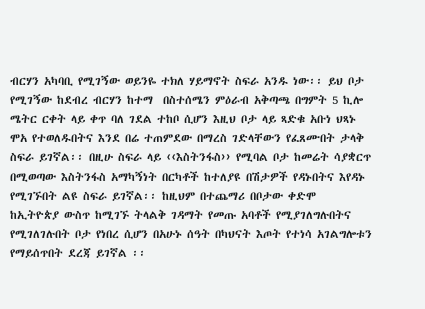ብርሃን አካባቢ የሚገኝው ወይንዬ ተክለ ሃይማኖት ስፍራ አንዱ ነው፡፡ ይህ ቦታ የሚገኝው ከደብረ ብርሃን ከተማ  በስተሰሜን ምዕራብ አቅጣጫ በግምት 5 ኪሎ ሜትር ርቀት ላይ ቀጥ ባለ ገደል ተከቦ ሲሆን እዚህ ቦታ ላይ ጻድቁ አቡነ ህጻኑ ሞአ የተወለዱበትና እንደ በሬ ተጠምደው በማረስ ገድላቸውን የፈጸሙበት ታላቅ ስፍራ ይገኛል፡፡ በዚሁ ስፍራ ላይ ‹‹እስትንፋስ›› የሚባል ቦታ ከመሬት ሳያቋርጥ በሚወጣው እስትንፋስ አማካኝነት በርካቶች ከተለያዩ በሽታዎች የዳኑበትና እየዳኑ የሚገኙበት ልዩ ስፍራ ይገኛል፡፡ ከዚህም በተጨማሪ በቦታው ቀድሞ  ከኢትዮጵያ ውስጥ ከሚገኙ ትላልቅ ገዳማት የመጡ አባቶች የሚያገለግሉበትና የሚገለገሉበት ቦታ የነበረ ሲሆን በአሁኑ ሰዓት በካህናት እጦት የተነሳ አገልግሎቱን የማይሰጥበት ደረጃ ይገኛል ፡፡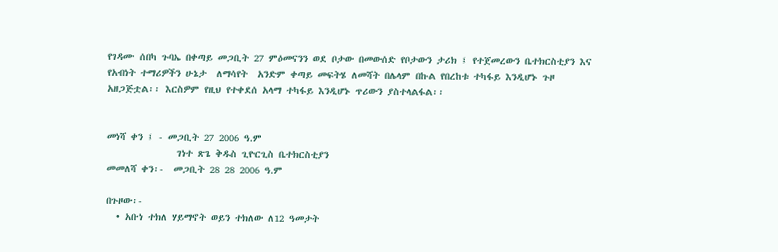የገዳሙ ሰበካ ጉባኤ በቀጣይ መጋቢት 27 ምዕመናንን ወደ ቦታው በመውሰድ የቦታውን ታሪክ ፤ የተጀመረውን ቤተክርስቲያን እና የአብነት ተማሪዎችን ሁኔታ  ለማሳየት  አንድም ቀጣይ መፍትሄ ለመሻት በሌላም በኩል የበረከቱ ተካፋይ እንዲሆኑ ጉዞ አዘጋጅቷል፡፡ እርስዎም የዚህ የተቀደሰ አላማ ተካፋይ እንዲሆኑ ጥሪውን ያስተላልፋል፡፡


መነሻ ቀን ፤ - መጋቢት 27 2006 ዓ.ም
              ገነተ ጽጌ ቅዱስ ጊዮርጊስ ቤተክርስቲያን
መመለሻ ቀን፡-  መጋቢት 28 28 2006 ዓ.ም

በጉዞው፡-
  • አቡነ ተክለ ሃይማኖት ወይን ተክለው ለ12 ዓመታት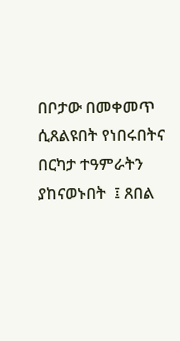በቦታው በመቀመጥ ሲጸልዩበት የነበሩበትና በርካታ ተዓምራትን ያከናወኑበት  ፤ ጸበል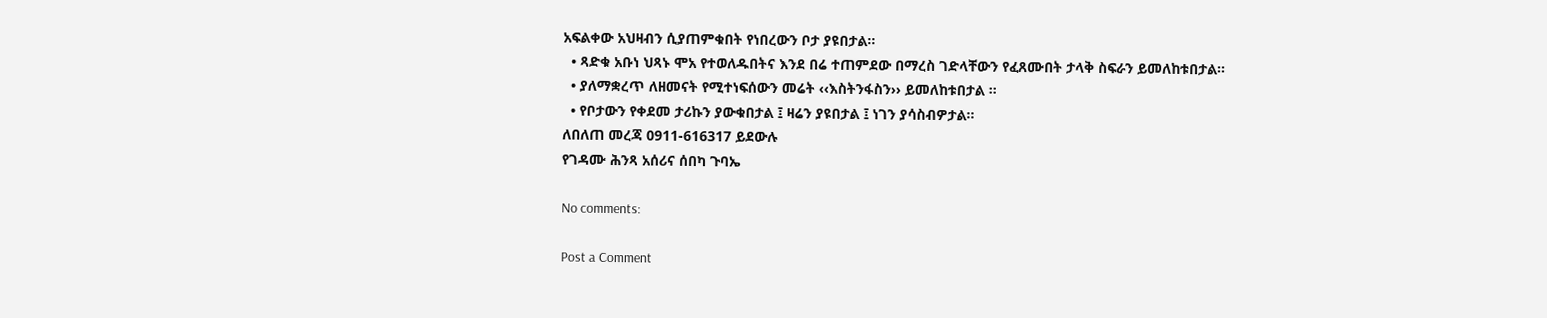አፍልቀው አህዛብን ሲያጠምቁበት የነበረውን ቦታ ያዩበታል፡፡
  • ጻድቁ አቡነ ህጻኑ ሞአ የተወለዱበትና እንደ በሬ ተጠምደው በማረስ ገድላቸውን የፈጸሙበት ታላቅ ስፍራን ይመለከቱበታል፡፡
  • ያለማቋረጥ ለዘመናት የሚተነፍሰውን መሬት ‹‹እስትንፋስን›› ይመለከቱበታል ፡፡
  • የቦታውን የቀደመ ታሪኩን ያውቁበታል ፤ ዛሬን ያዩበታል ፤ ነገን ያሳስብዎታል፡፡
ለበለጠ መረጃ 0911-616317 ይደውሉ
የገዳሙ ሕንጻ አሰሪና ሰበካ ጉባኤ

No comments:

Post a Comment